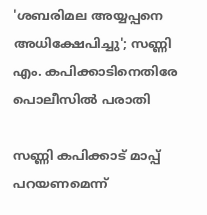'ശബരിമല അയ്യപ്പനെ അധിക്ഷേപിച്ചു'; സണ്ണി എം. കപിക്കാടിനെതിരേ പൊലീസിൽ പരാതി

സണ്ണി കപിക്കാട് മാപ്പ് പറയണമെന്ന്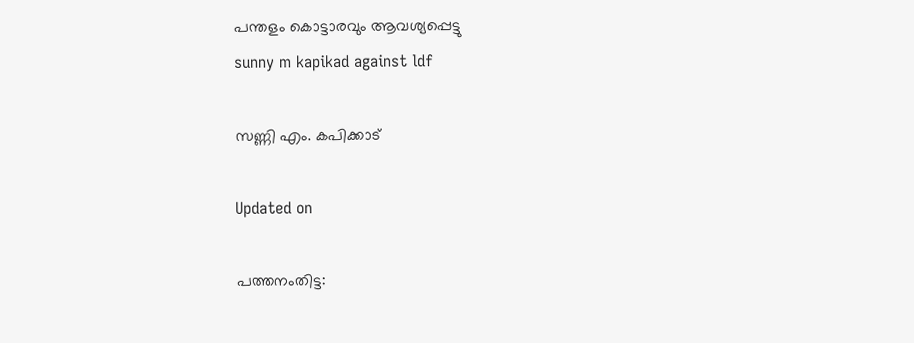പന്തളം കൊട്ടാരവും ആവശ്യപ്പെട്ടു
sunny m kapikad against ldf

സണ്ണി എം. കപിക്കാട്

Updated on

പത്തനംതിട്ട: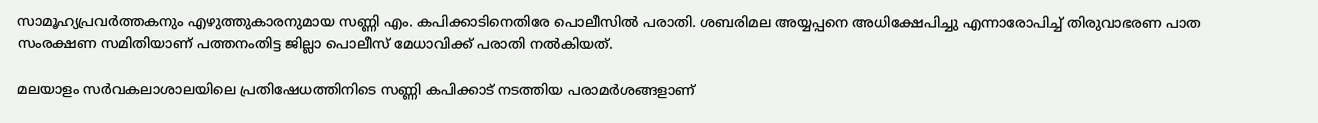സാമൂഹ്യപ്രവർത്തകനും എഴുത്തുകാരനുമായ സണ്ണി എം. കപിക്കാടിനെതിരേ പൊലീസിൽ പരാതി. ശബരിമല അയ്യപ്പനെ അധിക്ഷേപിച്ചു എന്നാരോപിച്ച് തിരുവാഭരണ പാത സംരക്ഷണ സമിതിയാണ് പത്തനംതിട്ട ജില്ലാ പൊലീസ് മേധാവിക്ക് പരാതി നൽകിയത്.

മലയാളം സർവകലാശാലയിലെ പ്രതിഷേധത്തിനിടെ സണ്ണി കപിക്കാട് നടത്തിയ പരാമർശങ്ങളാണ്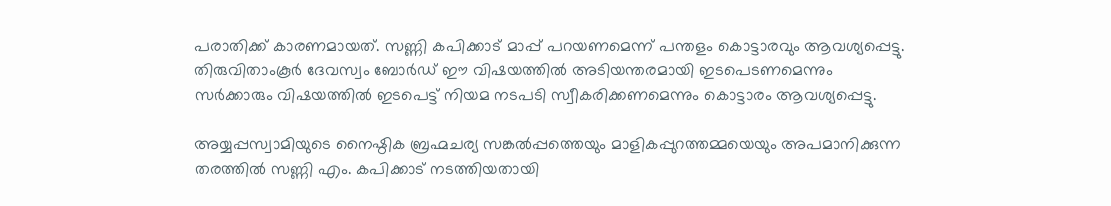പരാതിക്ക് കാരണമായത്. സണ്ണി കപിക്കാട് മാപ്പ് പറയണമെന്ന് പന്തളം കൊട്ടാരവും ആവശ്യപ്പെട്ടു. തിരുവിതാംകൂർ ദേവസ്വം ബോർഡ് ഈ വിഷയത്തിൽ അടിയന്തരമായി ഇടപെടണമെന്നും സർക്കാരും വിഷയത്തിൽ ഇടപെട്ട് നിയമ നടപടി സ്വീകരിക്കണമെന്നും കൊട്ടാരം ആവശ്യപ്പെട്ടു.

അയ്യപ്പസ്വാമിയുടെ നൈഷ്ഠിക ബ്രഹ്മചര്യ സങ്കൽപ്പത്തെയും മാളികപ്പുറത്തമ്മയെയും അപമാനിക്കുന്ന തരത്തിൽ സണ്ണി എം. കപിക്കാട് നടത്തിയതായി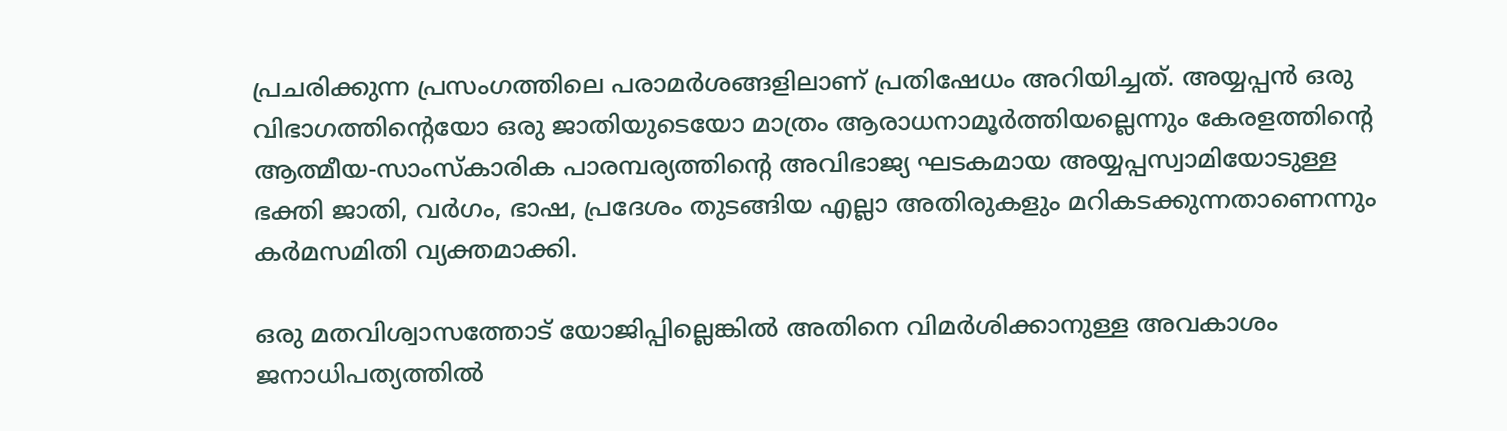പ്രചരിക്കുന്ന പ്രസംഗത്തിലെ പരാമർശങ്ങളിലാണ് പ്രതിഷേധം അറിയിച്ചത്. അയ്യപ്പൻ ഒരു വിഭാഗത്തിന്‍റെയോ ഒരു ജാതിയുടെയോ മാത്രം ആരാധനാമൂർത്തിയല്ലെന്നും കേരളത്തിന്‍റെ ആത്മീയ-സാംസ്കാരിക പാരമ്പര്യത്തിന്റെ അവിഭാജ്യ ഘടകമായ അയ്യപ്പസ്വാമിയോടുള്ള ഭക്തി ജാതി, വർഗം, ഭാഷ, പ്രദേശം തുടങ്ങിയ എല്ലാ അതിരുകളും മറികടക്കുന്നതാണെന്നും കർമസമിതി വ്യക്തമാക്കി.

ഒരു മതവിശ്വാസത്തോട് യോജിപ്പില്ലെങ്കിൽ അതിനെ വിമർശിക്കാനുള്ള അവകാശം ജനാധിപത്യത്തിൽ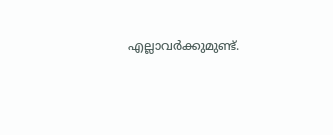എല്ലാവർക്കുമുണ്ട്.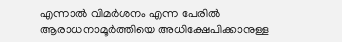എന്നാൽ വിമർശനം എന്ന പേരിൽ ആരാധനാമൂർത്തിയെ അധിക്ഷേപിക്കാനുള്ള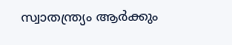സ്വാതന്ത്ര്യം ആർക്കും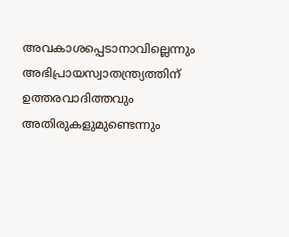അവകാശപ്പെടാനാവില്ലെന്നും അഭിപ്രായസ്വാതന്ത്ര്യത്തിന് ഉത്തരവാദിത്തവും അതിരുകളുമുണ്ടെന്നും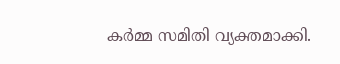കർമ്മ സമിതി വ്യക്തമാക്കി.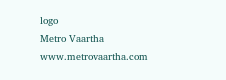logo
Metro Vaartha
www.metrovaartha.com